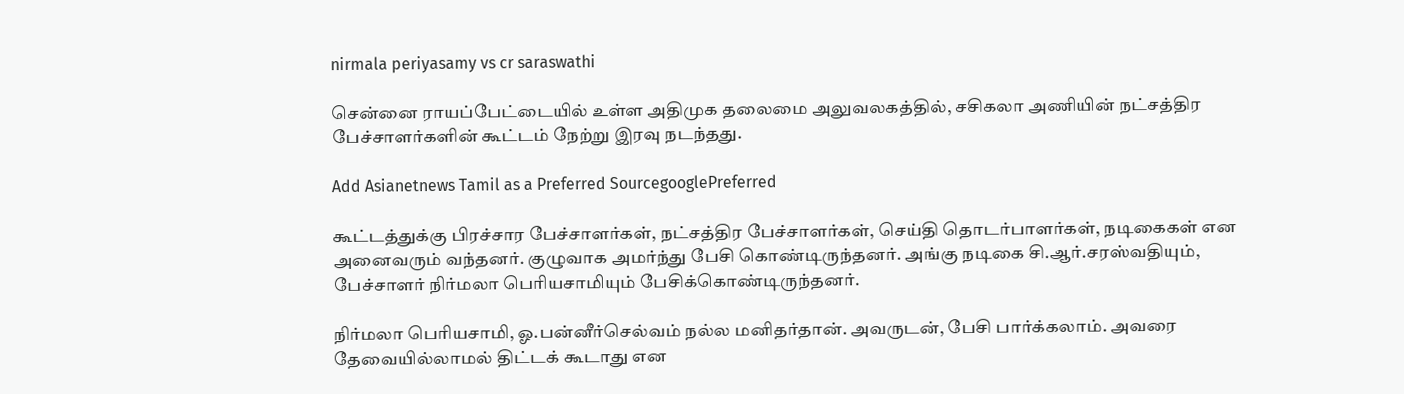nirmala periyasamy vs cr saraswathi

சென்னை ராயப்பேட்டையில் உள்ள அதிமுக தலைமை அலுவலகத்தில், சசிகலா அணியின் நட்சத்திர பேச்சாளர்களின் கூட்டம் நேற்று இரவு நடந்தது.

Add Asianetnews Tamil as a Preferred SourcegooglePreferred

கூட்டத்துக்கு பிரச்சார பேச்சாளர்கள், நட்சத்திர பேச்சாளர்கள், செய்தி தொடர்பாளர்கள், நடிகைகள் என அனைவரும் வந்தனர். குழுவாக அமர்ந்து பேசி கொண்டிருந்தனர். அங்கு நடிகை சி.ஆர்.சரஸ்வதியும், பேச்சாளர் நிர்மலா பெரியசாமியும் பேசிக்கொண்டிருந்தனர்.

நிர்மலா பெரியசாமி, ஓ.பன்னீர்செல்வம் நல்ல மனிதர்தான். அவருடன், பேசி பார்க்கலாம். அவரை தேவையில்லாமல் திட்டக் கூடாது என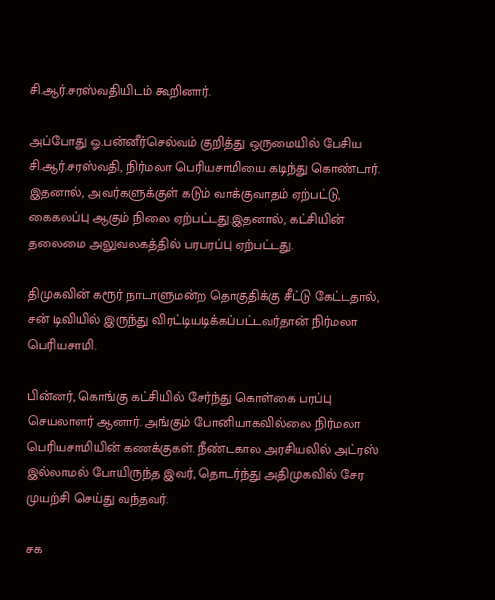சி.ஆர்.சரஸ்வதியிடம் கூறினார்.

அப்போது ஓ.பன்னீர்செல்வம் குறித்து ஒருமையில் பேசிய சி.ஆர்.சரஸ்வதி, நிர்மலா பெரியசாமியை கடிந்து கொண்டார். இதனால், அவர்களுக்குள் கடும் வாக்குவாதம் ஏற்பட்டு, கைகலப்பு ஆகும் நிலை ஏற்பட்டது.இதனால், கட்சியின் தலைமை அலுவலகத்தில் பரபரப்பு ஏற்பட்டது.

திமுகவின் கரூர் நாடாளுமன்ற தொகுதிக்கு சீட்டு கேட்டதால், சன் டிவியில் இருந்து விரட்டியடிக்கப்பட்டவர்தான் நிர்மலா பெரியசாமி.

பின்னர், கொங்கு கட்சியில் சேர்ந்து கொள்கை பரப்பு செயலாளர் ஆனார். அங்கும் போனியாகவில்லை நிர்மலா பெரியசாமியின் கணக்குகள். நீண்டகால அரசியலில் அட்ரஸ் இல்லாமல் போயிருந்த இவர், தொடர்ந்து அதிமுகவில் சேர முயற்சி செய்து வந்தவர்.

சக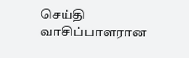செய்தி வாசிப்பாளரான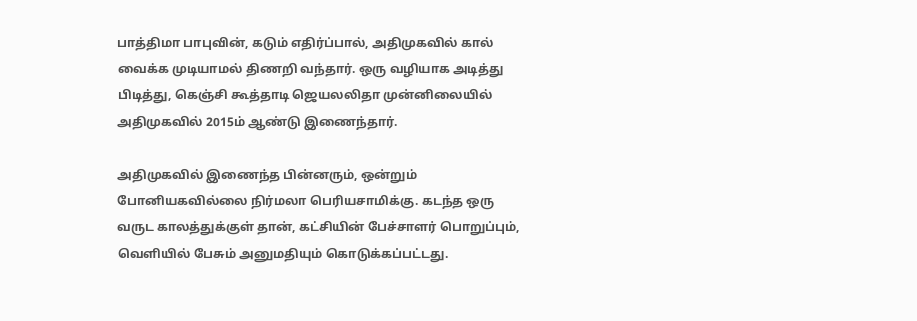பாத்திமா பாபுவின், கடும் எதிர்ப்பால், அதிமுகவில் கால் வைக்க முடியாமல் திணறி வந்தார். ஒரு வழியாக அடித்து பிடித்து, கெஞ்சி கூத்தாடி ஜெயலலிதா முன்னிலையில் அதிமுகவில் 2015ம் ஆண்டு இணைந்தார்.

அதிமுகவில் இணைந்த பின்னரும், ஒன்றும் போனியகவில்லை நிர்மலா பெரியசாமிக்கு. கடந்த ஒரு வருட காலத்துக்குள் தான், கட்சியின் பேச்சாளர் பொறுப்பும், வெளியில் பேசும் அனுமதியும் கொடுக்கப்பட்டது.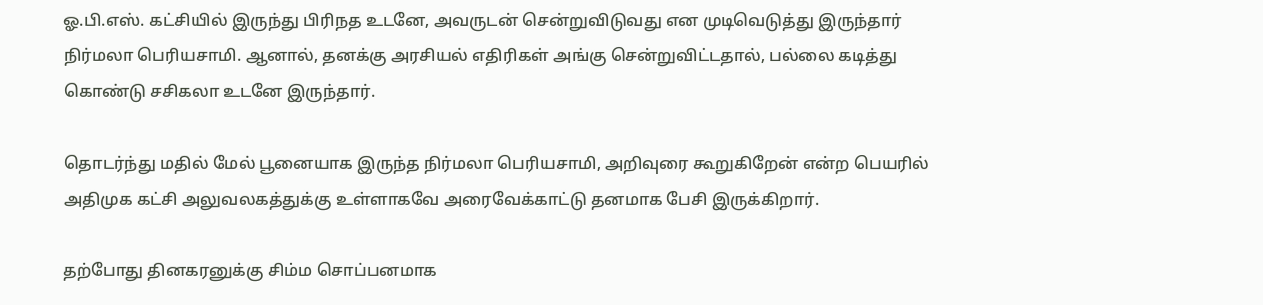ஓ.பி.எஸ். கட்சியில் இருந்து பிரிநத உடனே, அவருடன் சென்றுவிடுவது என முடிவெடுத்து இருந்தார் நிர்மலா பெரியசாமி. ஆனால், தனக்கு அரசியல் எதிரிகள் அங்கு சென்றுவிட்டதால், பல்லை கடித்து கொண்டு சசிகலா உடனே இருந்தார்.

தொடர்ந்து மதில் மேல் பூனையாக இருந்த நிர்மலா பெரியசாமி, அறிவுரை கூறுகிறேன் என்ற பெயரில் அதிமுக கட்சி அலுவலகத்துக்கு உள்ளாகவே அரைவேக்காட்டு தனமாக பேசி இருக்கிறார்.

தற்போது தினகரனுக்கு சிம்ம சொப்பனமாக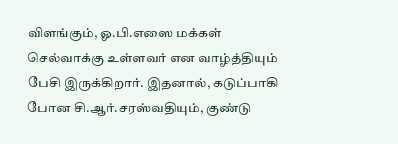விளங்கும், ஓ.பி.எஸை மக்கள் செல்வாக்கு உள்ளவர் என வாழ்த்தியும் பேசி இருக்கிறார். இதனால், கடுப்பாகி போன சி.ஆர்.சரஸ்வதியும், குண்டு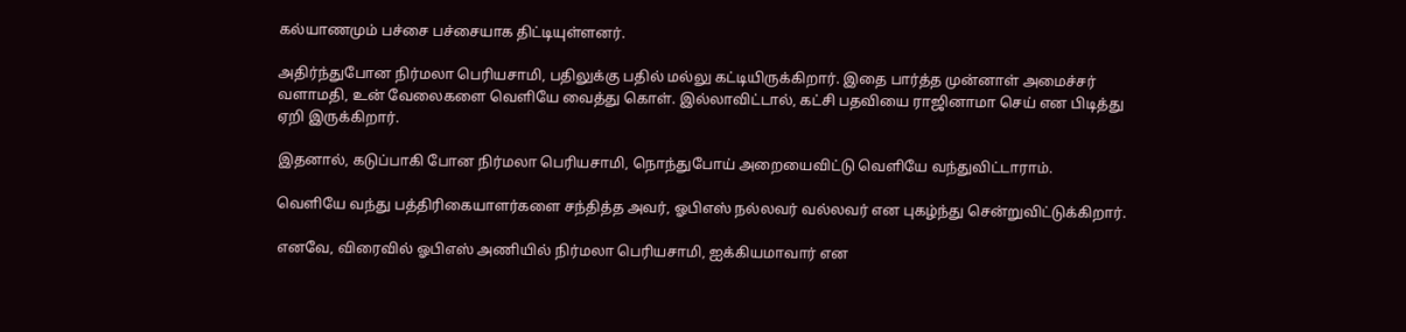கல்யாணமும் பச்சை பச்சையாக திட்டியுள்ளனர்.

அதிர்ந்துபோன நிர்மலா பெரியசாமி, பதிலுக்கு பதில் மல்லு கட்டியிருக்கிறார். இதை பார்த்த முன்னாள் அமைச்சர் வளாமதி, உன் வேலைகளை வெளியே வைத்து கொள். இல்லாவிட்டால், கட்சி பதவியை ராஜினாமா செய் என பிடித்து ஏறி இருக்கிறார்.

இதனால், கடுப்பாகி போன நிர்மலா பெரியசாமி, நொந்துபோய் அறையைவிட்டு வெளியே வந்துவிட்டாராம்.

வெளியே வந்து பத்திரிகையாளர்களை சந்தித்த அவர், ஓபிஎஸ் நல்லவர் வல்லவர் என புகழ்ந்து சென்றுவிட்டுக்கிறார்.

எனவே, விரைவில் ஓபிஎஸ் அணியில் நிர்மலா பெரியசாமி, ஐக்கியமாவார் என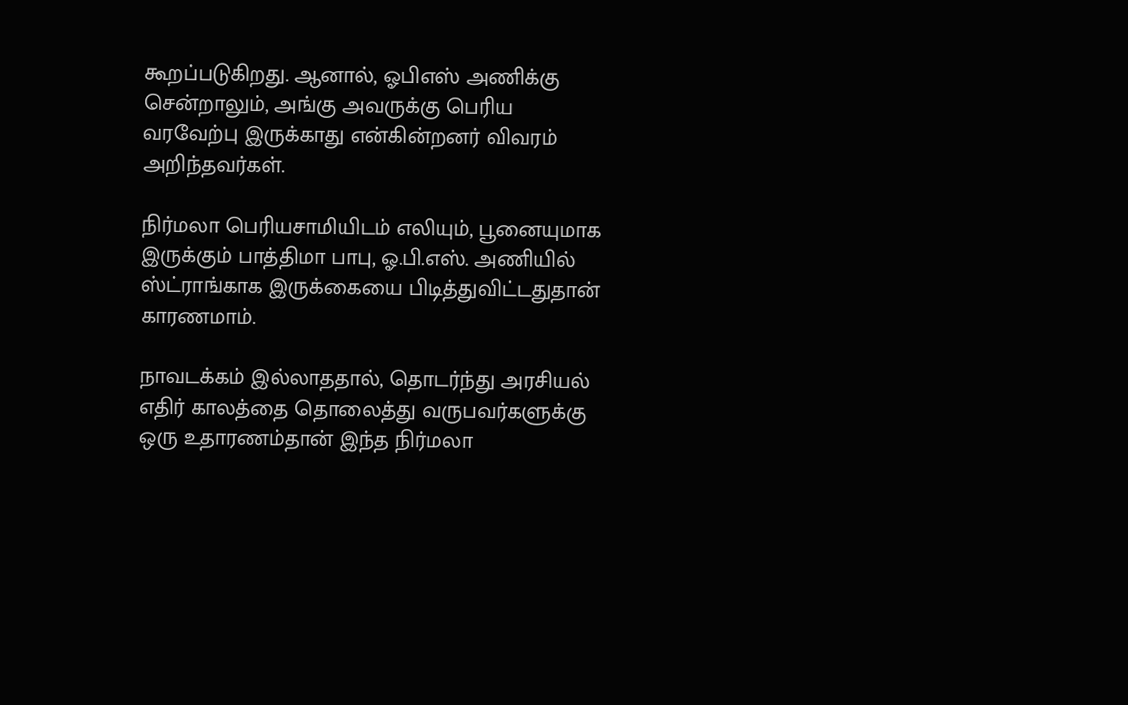கூறப்படுகிறது. ஆனால், ஓபிஎஸ் அணிக்கு சென்றாலும், அங்கு அவருக்கு பெரிய வரவேற்பு இருக்காது என்கின்றனர் விவரம் அறிந்தவர்கள்.

நிர்மலா பெரியசாமியிடம் எலியும், பூனையுமாக இருக்கும் பாத்திமா பாபு, ஓ.பி.எஸ். அணியில் ஸ்ட்ராங்காக இருக்கையை பிடித்துவிட்டதுதான் காரணமாம்.

நாவடக்கம் இல்லாததால், தொடர்ந்து அரசியல் எதிர் காலத்தை தொலைத்து வருபவர்களுக்கு ஒரு உதாரணம்தான் இந்த நிர்மலா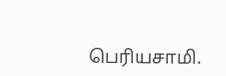பெரியசாமி.